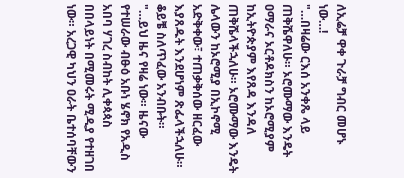ለኢሬቻ ዋቀ ጉራቻ ግብር መሆኑ ነው…!
"…በዛሬው ርእሰ አንቀጼ ላይ ጠቅሼዋለሁ። ኦሮሙማው እንዴት ዐማራና ኦርቶዶክስን ከኦሮሚያም ከኢትዮጵያም እየጸዳ እንዳለ ጠቅሼላችኋለሁ። ኦሮሙማው እንዴት ሌላውን ከኦሮሚያ በኢኮኖሚ አድቅቀው፣ ተጠቃቅሰው ዘርፈው እያጸዱት እንደሆነም ጽፌላችኋለሁ። ቆይቼ ስለጥፈው አንብቡት።
"…ይህ ዜና የዛሬ ነው። ዜናው የተሠራው ብፁዕ አቡነ ሄኖክ የአዲስ አበባ ሃገረ ስብከት ሊቀጳጳስ በበላይነት በሚመሩት ሚዲያ የተዘገበ ነው። አረጋዊ ካህን ዐራት ቤተሰባቸውን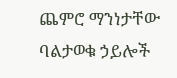ጨምሮ ማንነታቸው ባልታወቁ ኃይሎች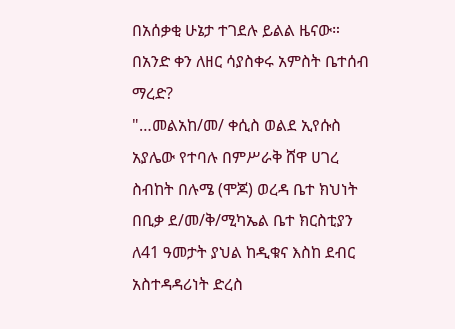በአሰቃቂ ሁኔታ ተገደሉ ይልል ዜናው። በአንድ ቀን ለዘር ሳያስቀሩ አምስት ቤተሰብ ማረድ?
"…መልአከ/መ/ ቀሲስ ወልደ ኢየሱስ አያሌው የተባሉ በምሥራቅ ሸዋ ሀገረ ስብከት በሉሜ (ሞጆ) ወረዳ ቤተ ክህነት በቢቃ ደ/መ/ቅ/ሚካኤል ቤተ ክርስቲያን ለ41 ዓመታት ያህል ከዲቁና እስከ ደብር አስተዳዳሪነት ድረስ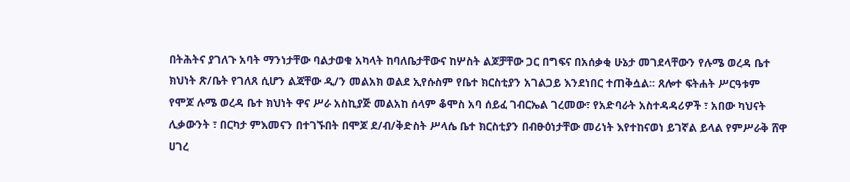በትሕትና ያገለጉ አባት ማንነታቸው ባልታወቁ አካላት ከባለቤታቸውና ከሦስት ልጆቻቸው ጋር በግፍና በአሰቃቂ ሁኔታ መገደላቸውን የሉሜ ወረዳ ቤተ ክህነት ጽ/ቤት የገለጸ ሲሆን ልጃቸው ዲ/ን መልአክ ወልደ ኢየሱስም የቤተ ክርስቲያን አገልጋይ እንደነበር ተጠቅሷል፡፡ ጸሎተ ፍትሐት ሥርዓቱም የሞጆ ሉሜ ወረዳ ቤተ ክህነት ዋና ሥራ አስኪያጅ መልአከ ሰላም ቆሞስ አባ ሰይፈ ገብርኤል ገረመው፣ የአድባራት አስተዳዳሪዎች ፣ አበው ካህናት ሊቃውንት ፣ በርካታ ምእመናን በተገኙበት በሞጆ ደ/ብ/ቅድስት ሥላሴ ቤተ ክርስቲያን በብፁዕነታቸው መሪነት እየተከናወነ ይገኛል ይላል የምሥራቅ ሸዋ ሀገረ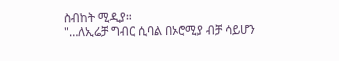ስብከት ሚዲያ።
"…ለኢሬቻ ግብር ሲባል በኦሮሚያ ብቻ ሳይሆን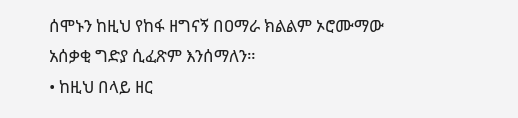ሰሞኑን ከዚህ የከፋ ዘግናኝ በዐማራ ክልልም ኦሮሙማው አሰቃቂ ግድያ ሲፈጽም እንሰማለን።
• ከዚህ በላይ ዘር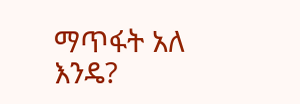ማጥፋት አለ እንዴ?